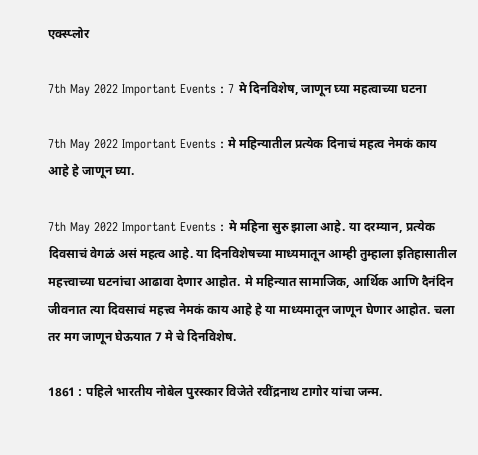एक्स्प्लोर

7th May 2022 Important Events : 7 मे दिनविशेष, जाणून घ्या महत्वाच्या घटना

7th May 2022 Important Events : मे महिन्यातील प्रत्येक दिनाचं महत्व नेमकं काय आहे हे जाणून घ्या.

7th May 2022 Important Events : मे महिना सुरु झाला आहे. या दरम्यान, प्रत्येक दिवसाचं वेगळं असं महत्व आहे. या दिनविशेषच्या माध्यमातून आम्ही तुम्हाला इतिहासातील महत्त्वाच्या घटनांचा आढावा देणार आहोत. मे महिन्यात सामाजिक, आर्थिक आणि दैनंदिन जीवनात त्या दिवसाचं महत्त्व नेमकं काय आहे हे या माध्यमातून जाणून घेणार आहोत. चला तर मग जाणून घेऊयात 7 मे चे दिनविशेष.

1861 : पहिले भारतीय नोबेल पुरस्कार विजेते रवींद्रनाथ टागोर यांचा जन्म.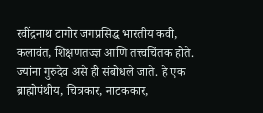रवींद्रनाथ टागोर जगप्रसिद्ध भारतीय कवी, कलावंत, शिक्षणतज्ज्ञ आणि तत्त्वचिंतक होते. ज्यांना गुरुदेव असे ही संबोधले जाते. हे एक ब्राह्मोपंथीय, चित्रकार, नाटककार,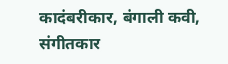कादंबरीकार, बंगाली कवी, संगीतकार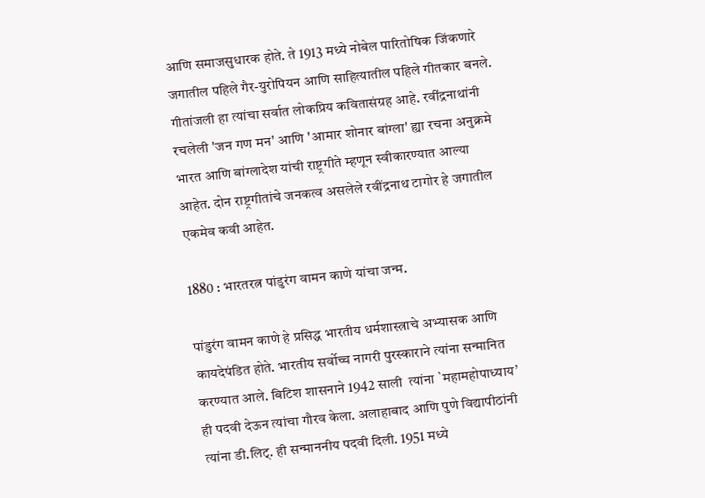आणि समाजसुधारक होते. ते 1913 मध्ये नोबेल पारितोषिक जिंकणारे जगातील पहिले गैर-युरोपियन आणि साहित्यातील पहिले गीतकार बनले. गीतांजली हा त्यांचा सर्वात लोकप्रिय कवितासंग्रह आहे. रवींद्रनाथांनी रचलेली 'जन गण मन' आणि 'आमार शोनार बांग्ला' ह्या रचना अनुक्रमे भारत आणि बांग्लादेश यांची राष्ट्रगीते म्हणून स्वीकारण्यात आल्या आहेत. दोन राष्ट्रगीतांचे जनकत्व असलेले रवींद्रनाथ टागोर हे जगातील एकमेव कवी आहेत.

1880 : भारतरत्न पांडुरंग वामन काणे यांचा जन्म.

पांडुरंग वामन काणे हे प्रसिद्ध भारतीय धर्मशास्त्राचे अभ्यासक आणि कायदेपंडित होते. भारतीय सर्वोच्च नागरी पुरस्काराने त्यांना सन्मानित करण्यात आले. बिटिश शासनाने 1942 साली  त्यांना `महामहोपाध्याय’ ही पदवी देऊन त्यांचा गौरव केला. अलाहाबाद आणि पुणे विद्यापीठांनी त्यांना डी.लिट्. ही सन्माननीय पदवी दिली. 1951 मध्ये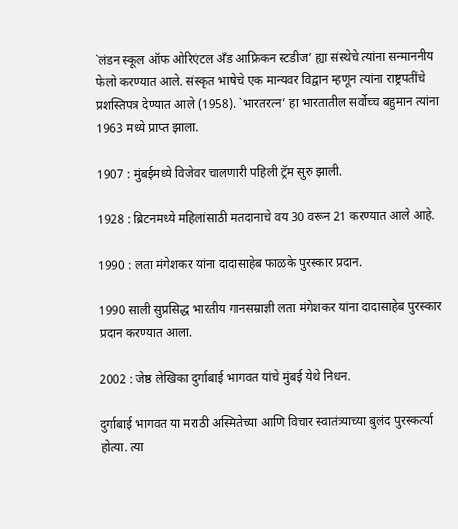`लंडन स्कूल ऑफ ओरिएंटल अँड आफ्रिकन स्टडीज’ ह्या संस्थेचे त्यांना सन्माननीय फेलो करण्यात आले. संस्कृत भाषेचे एक मान्यवर विद्वान म्हणून त्यांना राष्ट्रपतींचे प्रशस्तिपत्र देण्यात आले (1958). `भारतरत्न’ हा भारतातील सर्वोच्च बहुमान त्यांना 1963 मध्ये प्राप्त झाला.

1907 : मुंबईमध्ये विजेवर चालणारी पहिली ट्रॅम सुरु झाली.

1928 : ब्रिटनमध्ये महिलांसाठी मतदानाचे वय 30 वरून 21 करण्यात आले आहे.

1990 : लता मंगेशकर यांना दादासाहेब फाळके पुरस्कार प्रदान.

1990 साली सुप्रसिद्ध भारतीय गानसम्राज्ञी लता मंगेशकर यांना दादासाहेब पुरस्कार प्रदान करण्यात आला.

2002 : जेष्ठ लेखिका दुर्गाबाई भागवत यांचे मुंबई येथे निधन.

दुर्गाबाई भागवत या मराठी अस्मितेच्या आणि विचार स्वातंत्र्याच्या बुलंद पुरस्कर्त्या होत्या. त्या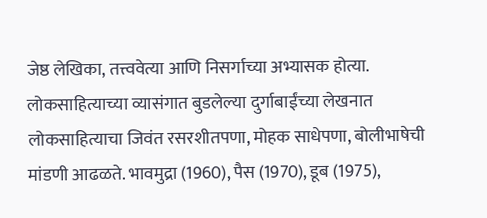जेष्ठ लेखिका, तत्त्ववेत्या आणि निसर्गाच्या अभ्यासक होत्या. लोकसाहित्याच्या व्यासंगात बुडलेल्या दुर्गाबाईंच्या लेखनात लोकसाहित्याचा जिवंत रसरशीतपणा, मोहक साधेपणा, बोलीभाषेची मांडणी आढळते. भावमुद्रा (1960), पैस (1970), डूब (1975),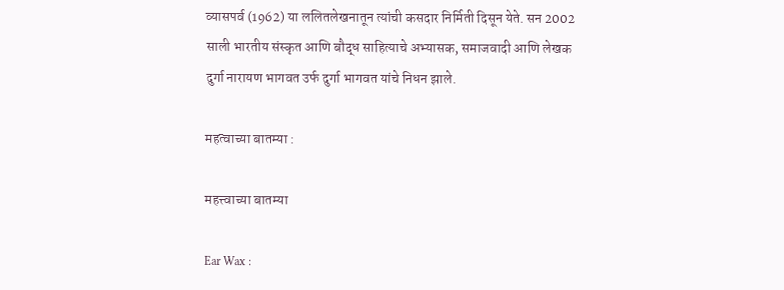व्यासपर्व (1962) या ललितलेखनातून त्यांची कसदार निर्मिती दिसून येते. सन 2002 साली भारतीय संस्कृत आणि बौद्ध साहित्याचे अभ्यासक, समाजवादी आणि लेखक दुर्गा नारायण भागवत उर्फ दुर्गा भागवत यांचे निधन झाले.

महत्वाच्या बातम्या :

महत्त्वाच्या बातम्या

Ear Wax :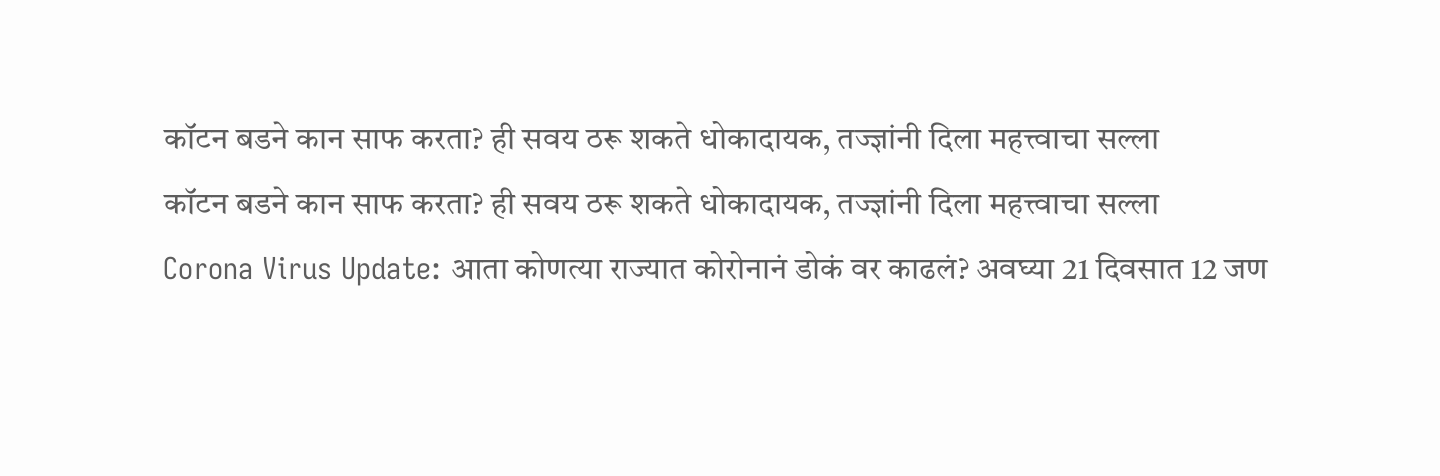कॉटन बडने कान साफ करता? ही सवय ठरू शकते धोकादायक, तज्ज्ञांनी दिला महत्त्वाचा सल्ला
कॉटन बडने कान साफ करता? ही सवय ठरू शकते धोकादायक, तज्ज्ञांनी दिला महत्त्वाचा सल्ला
Corona Virus Update: आता कोणत्या राज्यात कोरोनानं डोकं वर काढलं? अवघ्या 21 दिवसात 12 जण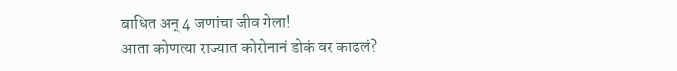बाधित अन् 4 जणांचा जीव गेला!
आता कोणत्या राज्यात कोरोनानं डोकं वर काढलं?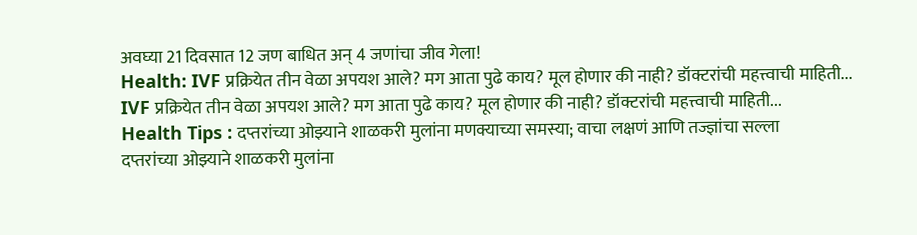अवघ्या 21 दिवसात 12 जण बाधित अन् 4 जणांचा जीव गेला!
Health: IVF प्रक्रियेत तीन वेळा अपयश आले? मग आता पुढे काय? मूल होणार की नाही? डॉक्टरांची महत्त्वाची माहिती...
IVF प्रक्रियेत तीन वेळा अपयश आले? मग आता पुढे काय? मूल होणार की नाही? डॉक्टरांची महत्त्वाची माहिती...
Health Tips : दप्तरांच्या ओझ्याने शाळकरी मुलांना मणक्याच्या समस्या; वाचा लक्षणं आणि तज्ज्ञांचा सल्ला
दप्तरांच्या ओझ्याने शाळकरी मुलांना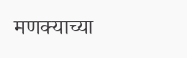मणक्याच्या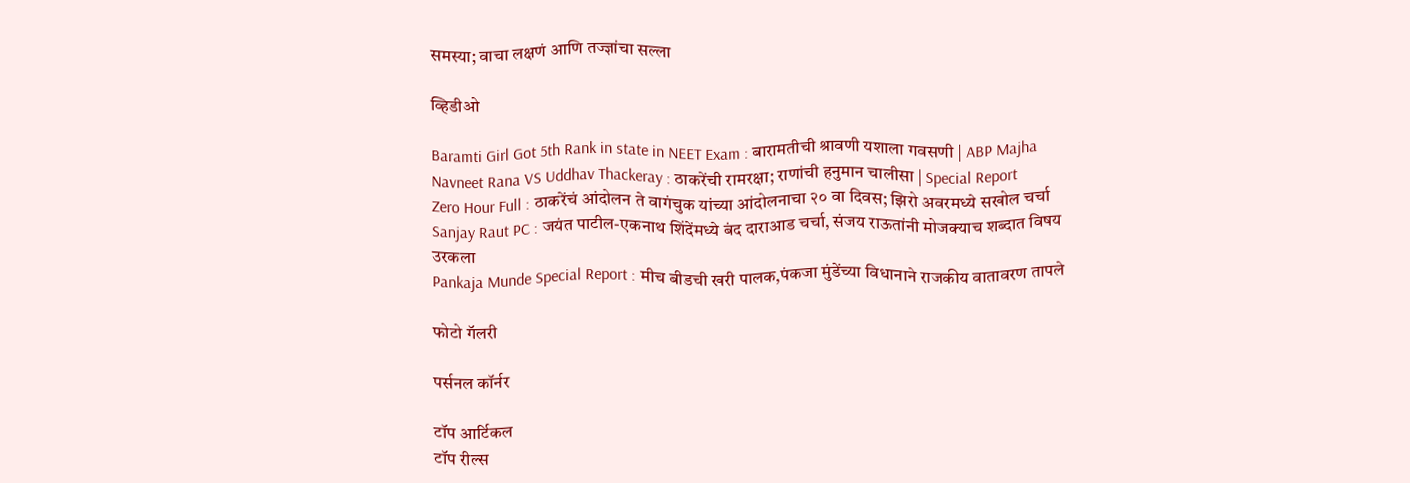समस्या; वाचा लक्षणं आणि तज्ज्ञांचा सल्ला

व्हिडीओ

Baramti Girl Got 5th Rank in state in NEET Exam : बारामतीची श्रावणी यशाला गवसणी | ABP Majha
Navneet Rana VS Uddhav Thackeray : ठाकरेंची रामरक्षा; राणांची हनुमान चालीसा | Special Report
Zero Hour Full : ठाकरेंचं आंदोलन ते वागंचुक यांच्या आंदोलनाचा २० वा दिवस; झिरो अवरमध्ये सखोल चर्चा
Sanjay Raut PC : जयंत पाटील-एकनाथ शिंदेंमध्ये बंद दाराआड चर्चा, संजय राऊतांनी मोजक्याच शब्दात विषय उरकला
Pankaja Munde Special Report : मीच बीडची खरी पालक,पंकजा मुंडेंच्या विधानाने राजकीय वातावरण तापले

फोटो गॅलरी

पर्सनल कॉर्नर

टॉप आर्टिकल
टॉप रील्स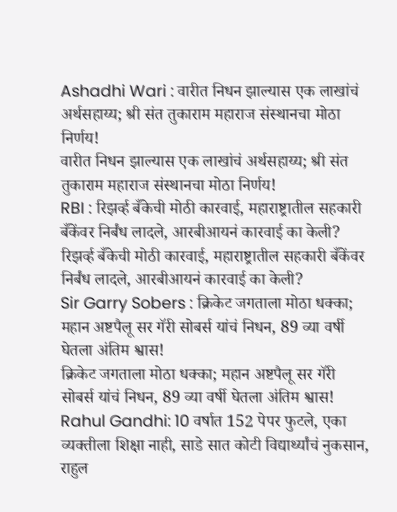Ashadhi Wari : वारीत निधन झाल्यास एक लाखांचं अर्थसहाय्य; श्री संत तुकाराम महाराज संस्थानचा मोठा निर्णय!
वारीत निधन झाल्यास एक लाखांचं अर्थसहाय्य; श्री संत तुकाराम महाराज संस्थानचा मोठा निर्णय!
RBI : रिझर्व्ह बँकेची मोठी कारवाई, महाराष्ट्रातील सहकारी बँकेंवर निर्बंध लादले, आरबीआयनं कारवाई का केली?
रिझर्व्ह बँकेची मोठी कारवाई, महाराष्ट्रातील सहकारी बँकेंवर निर्बंध लादले, आरबीआयनं कारवाई का केली?
Sir Garry Sobers : क्रिकेट जगताला मोठा धक्का; महान अष्टपैलू सर गॅरी सोबर्स यांचं निधन, 89 व्या वर्षी घेतला अंतिम श्वास!
क्रिकेट जगताला मोठा धक्का; महान अष्टपैलू सर गॅरी सोबर्स यांचं निधन, 89 व्या वर्षी घेतला अंतिम श्वास!
Rahul Gandhi: 10 वर्षात 152 पेपर फुटले, एका व्यक्तीला शिक्षा नाही, साडे सात कोटी विद्यार्थ्यांचं नुकसान, राहुल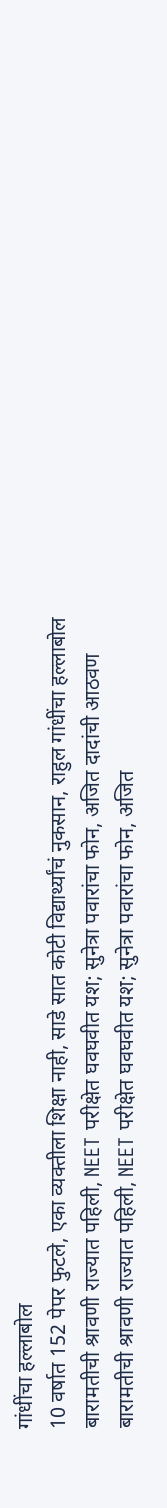गांधींचा हल्लाबोल
10 वर्षात 152 पेपर फुटले, एका व्यक्तीला शिक्षा नाही, साडे सात कोटी विद्यार्थ्यांचं नुकसान, राहुल गांधींचा हल्लाबोल
बारामतीची श्रावणी राज्यात पहिली, NEET परीक्षेत घवघवीत यश; सुनेत्रा पवारांचा फोन, अजित दादांची आठवण
बारामतीची श्रावणी राज्यात पहिली, NEET परीक्षेत घवघवीत यश; सुनेत्रा पवारांचा फोन, अजित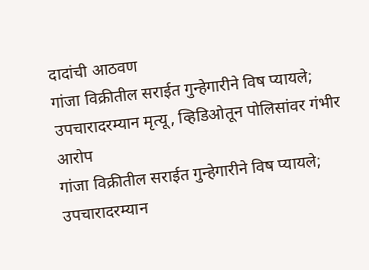दादांची आठवण
गांजा विक्रीतील सराईत गुन्हेगारीने विष प्यायले; उपचारादरम्यान मृत्यू, व्हिडिओतून पोलिसांवर गंभीर आरोप
गांजा विक्रीतील सराईत गुन्हेगारीने विष प्यायले; उपचारादरम्यान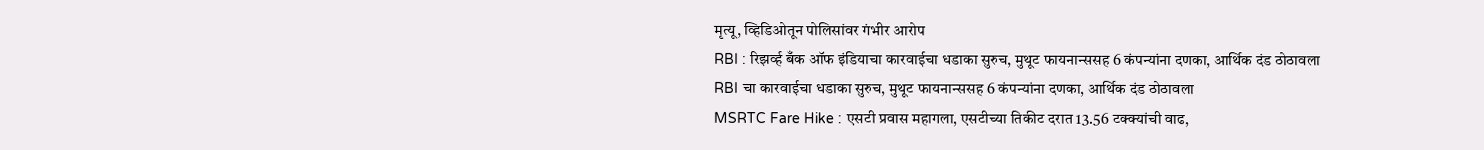मृत्यू, व्हिडिओतून पोलिसांवर गंभीर आरोप
RBI : रिझर्व्ह बँक ऑफ इंडियाचा कारवाईचा धडाका सुरुच, मुथूट फायनान्ससह 6 कंपन्यांना दणका, आर्थिक दंड ठोठावला
RBI चा कारवाईचा धडाका सुरुच, मुथूट फायनान्ससह 6 कंपन्यांना दणका, आर्थिक दंड ठोठावला
MSRTC Fare Hike : एसटी प्रवास महागला, एसटीच्या तिकीट दरात 13.56 टक्क्यांची वाढ,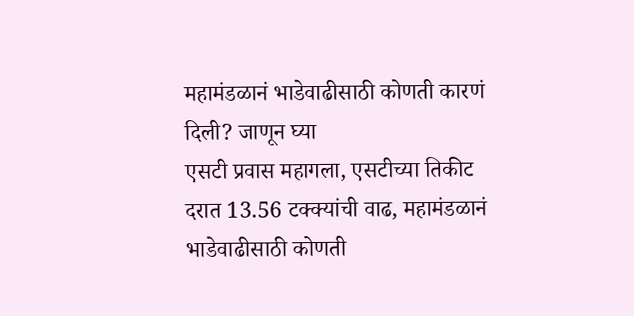महामंडळानं भाडेवाढीसाठी कोणती कारणं दिली? जाणून घ्या
एसटी प्रवास महागला, एसटीच्या तिकीट दरात 13.56 टक्क्यांची वाढ, महामंडळानं भाडेवाढीसाठी कोणती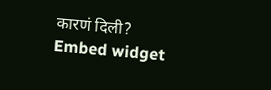कारणं दिली?
Embed widget